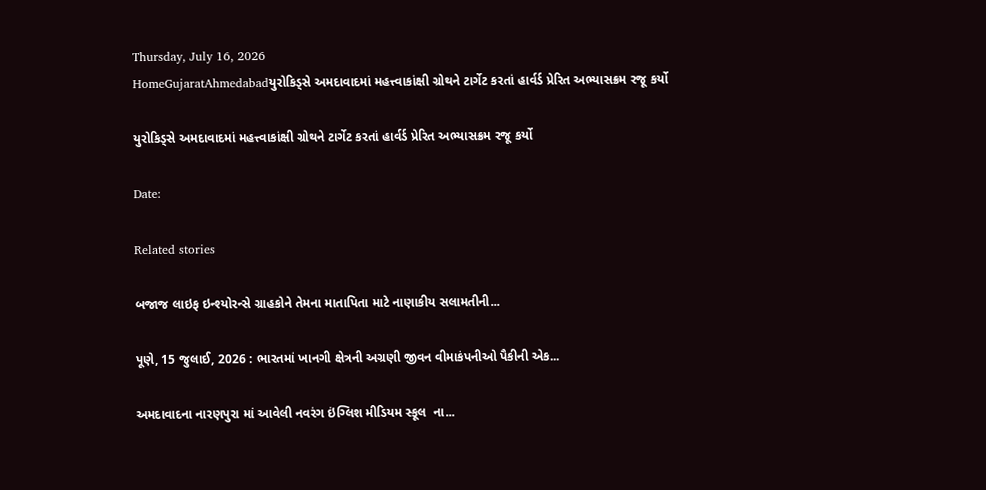Thursday, July 16, 2026
HomeGujaratAhmedabadયુરોકિડ્સે અમદાવાદમાં મહત્ત્વાકાંક્ષી ગ્રોથને ટાર્ગેટ કરતાં હાર્વર્ડ પ્રેરિત અભ્યાસક્રમ રજૂ કર્યો

યુરોકિડ્સે અમદાવાદમાં મહત્ત્વાકાંક્ષી ગ્રોથને ટાર્ગેટ કરતાં હાર્વર્ડ પ્રેરિત અભ્યાસક્રમ રજૂ કર્યો

Date:

Related stories

બજાજ લાઇફ ઇન્શ્યોરન્સે ગ્રાહકોને તેમના માતાપિતા માટે નાણાકીય સલામતીની...

પૂણે, 15 જુલાઈ, 2026 : ભારતમાં ખાનગી ક્ષેત્રની અગ્રણી જીવન વીમાકંપનીઓ પૈકીની એક...

અમદાવાદના નારણપુરા માં આવેલી નવરંગ ઇંગ્લિશ મીડિયમ સ્કૂલ  ના...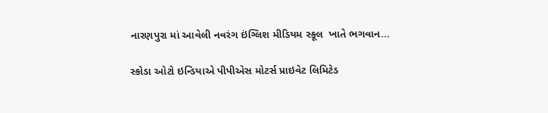નારણપુરા માં આવેલી નવરંગ ઇંગ્લિશ મીડિયમ સ્કૂલ  ખાતે ભગવાન...

સ્કોડા ઓટો ઇન્ડિયાએ પીપીએસ મોટર્સ પ્રાઇવેટ લિમિટેડ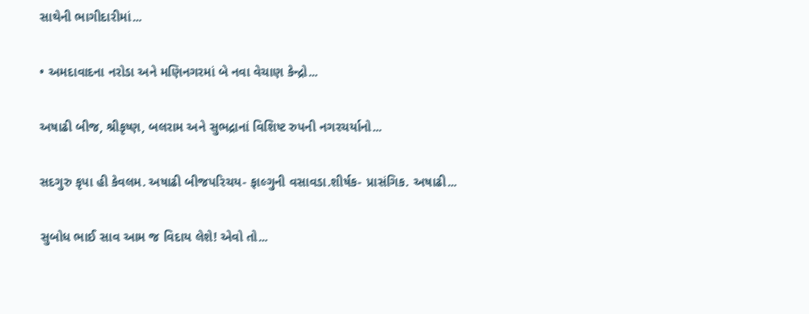સાથેની ભાગીદારીમાં...

• અમદાવાદના નરોડા અને મણિનગરમાં બે નવા વેચાણ કેન્દ્રો...

અષાઢી બીજ, શ્રીકૃષ્ણ, બલરામ અને સુભદ્રાનાં વિશિષ્ટ રુપની નગરચર્યાનો...

સદગુરુ કૃપા હી કેવલમ. અષાઢી બીજપરિચય- ફાલ્ગુની વસાવડા.શીર્ષક- પ્રાસંગિક. અષાઢી...

સુબોધ ભાઈ સાવ આમ જ વિદાય લેશે! એવો તો...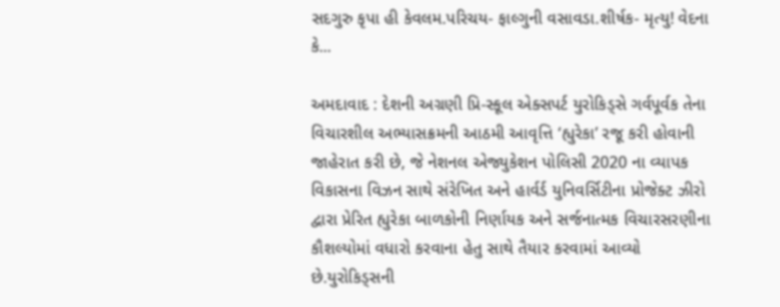સદગુરુ કૃપા હી કેવલમ.પરિચય- ફાલ્ગુની વસાવડા.શીર્ષક- મૃત્યુ! વેદના કે...

અમદાવાદ : દેશની અગ્રણી પ્રિ-સ્કૂલ એક્સપર્ટ યુરોકિડ્સે ગર્વપૂર્વક તેના વિચારશીલ અભ્યાસક્રમની આઠમી આવૃત્તિ ‘હ્યુરેકા’ રજૂ કરી હોવાની જાહેરાત કરી છે, જે નેશનલ એજ્યુકેશન પોલિસી 2020 ના વ્યાપક વિકાસના વિઝન સાથે સંરેખિત અને હાર્વર્ડ યુનિવર્સિટીના પ્રોજેક્ટ ઝીરો દ્વારા પ્રેરિત હ્યુરેકા બાળકોની નિર્ણાયક અને સર્જનાત્મક વિચારસરણીના કૌશલ્યોમાં વધારો કરવાના હેતુ સાથે તૈયાર કરવામાં આવ્યો છે.યુરોકિડ્સની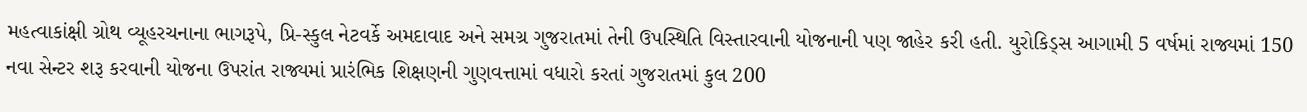મહત્વાકાંક્ષી ગ્રોથ વ્યૂહરચનાના ભાગરૂપે, પ્રિ-સ્કુલ નેટવર્કે અમદાવાદ અને સમગ્ર ગુજરાતમાં તેની ઉપસ્થિતિ વિસ્તારવાની યોજનાની પણ જાહેર કરી હતી. યુરોકિડ્સ આગામી 5 વર્ષમાં રાજ્યમાં 150 નવા સેન્ટર શરૂ કરવાની યોજના ઉપરાંત રાજ્યમાં પ્રારંભિક શિક્ષણની ગુણવત્તામાં વધારો કરતાં ગુજરાતમાં કુલ 200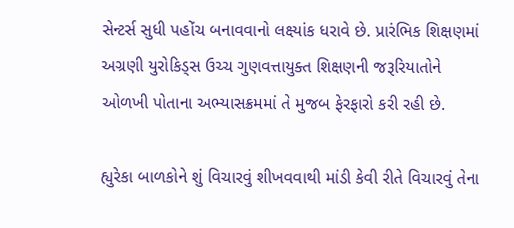સેન્ટર્સ સુધી પહોંચ બનાવવાનો લક્ષ્યાંક ધરાવે છે. પ્રારંભિક શિક્ષણમાં અગ્રણી યુરોકિડ્સ ઉચ્ચ ગુણવત્તાયુક્ત શિક્ષણની જરૂરિયાતોને ઓળખી પોતાના અભ્યાસક્રમમાં તે મુજબ ફેરફારો કરી રહી છે.

હ્યુરેકા બાળકોને શું વિચારવું શીખવવાથી માંડી કેવી રીતે વિચારવું તેના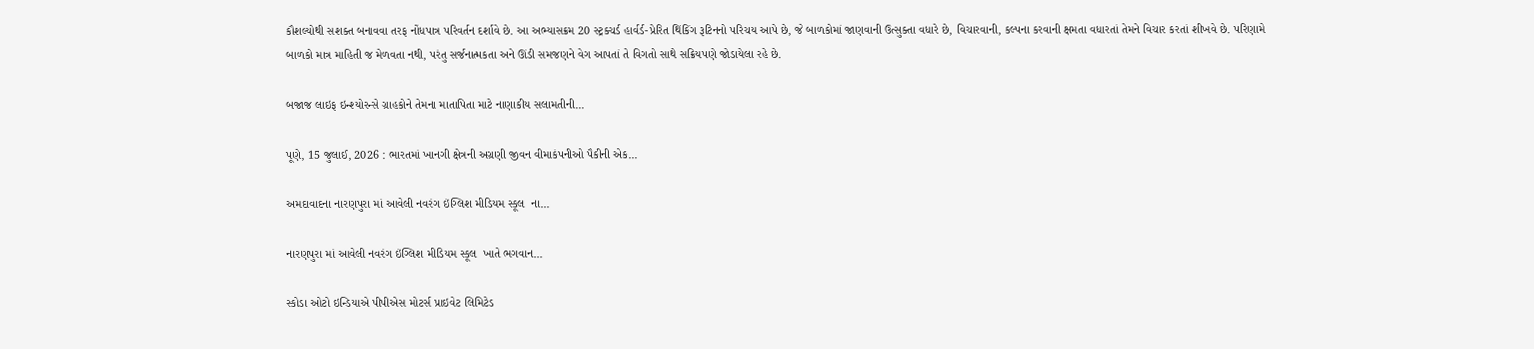કૌશલ્યોથી સશક્ત બનાવવા તરફ નોંધપાત્ર પરિવર્તન દર્શાવે છે. આ અભ્યાસક્રમ 20 સ્ટ્રક્ચર્ડ હાર્વર્ડ-પ્રેરિત થિંકિંગ રૂટિનનો પરિચય આપે છે, જે બાળકોમાં જાણવાની ઉત્સુક્તા વધારે છે, વિચારવાની, કલ્પના કરવાની ક્ષમતા વધારતાં તેમને વિચાર કરતાં શીખવે છે. પરિણામે બાળકો માત્ર માહિતી જ મેળવતા નથી, પરંતુ સર્જનાત્મકતા અને ઊંડી સમજણને વેગ આપતાં તે વિગતો સાથે સક્રિયપણે જોડાયેલા રહે છે.

બજાજ લાઇફ ઇન્શ્યોરન્સે ગ્રાહકોને તેમના માતાપિતા માટે નાણાકીય સલામતીની...

પૂણે, 15 જુલાઈ, 2026 : ભારતમાં ખાનગી ક્ષેત્રની અગ્રણી જીવન વીમાકંપનીઓ પૈકીની એક...

અમદાવાદના નારણપુરા માં આવેલી નવરંગ ઇંગ્લિશ મીડિયમ સ્કૂલ  ના...

નારણપુરા માં આવેલી નવરંગ ઇંગ્લિશ મીડિયમ સ્કૂલ  ખાતે ભગવાન...

સ્કોડા ઓટો ઇન્ડિયાએ પીપીએસ મોટર્સ પ્રાઇવેટ લિમિટેડ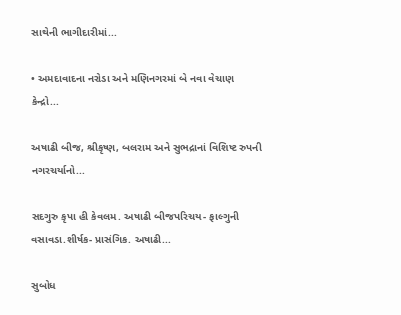સાથેની ભાગીદારીમાં...

• અમદાવાદના નરોડા અને મણિનગરમાં બે નવા વેચાણ કેન્દ્રો...

અષાઢી બીજ, શ્રીકૃષ્ણ, બલરામ અને સુભદ્રાનાં વિશિષ્ટ રુપની નગરચર્યાનો...

સદગુરુ કૃપા હી કેવલમ. અષાઢી બીજપરિચય- ફાલ્ગુની વસાવડા.શીર્ષક- પ્રાસંગિક. અષાઢી...

સુબોધ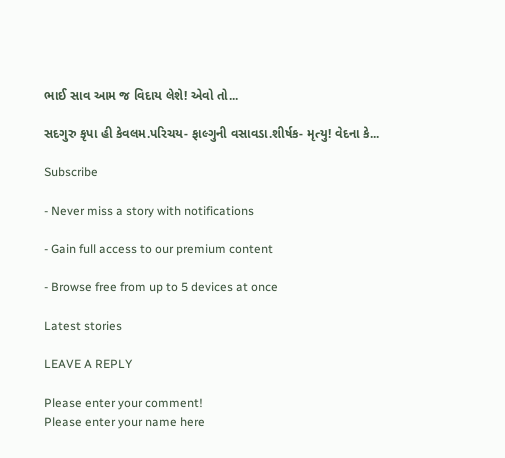ભાઈ સાવ આમ જ વિદાય લેશે! એવો તો...

સદગુરુ કૃપા હી કેવલમ.પરિચય- ફાલ્ગુની વસાવડા.શીર્ષક- મૃત્યુ! વેદના કે...

Subscribe

- Never miss a story with notifications

- Gain full access to our premium content

- Browse free from up to 5 devices at once

Latest stories

LEAVE A REPLY

Please enter your comment!
Please enter your name here